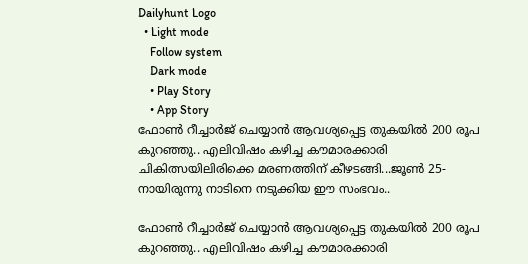Dailyhunt Logo
  • Light mode
    Follow system
    Dark mode
    • Play Story
    • App Story
ഫോണ്‍ റീച്ചാര്‍ജ് ചെയ്യാന്‍ ആവശ്യപ്പെട്ട തുകയില്‍ 200 രൂപ കുറഞ്ഞു.. എലിവിഷം കഴിച്ച കൗമാരക്കാരി ചികിത്സയിലിരിക്കെ മരണത്തിന് കീഴടങ്ങി...ജൂണ്‍ 25-നായിരുന്നു നാടിനെ നടുക്കിയ ഈ സംഭവം..

ഫോണ്‍ റീച്ചാര്‍ജ് ചെയ്യാന്‍ ആവശ്യപ്പെട്ട തുകയില്‍ 200 രൂപ കുറഞ്ഞു.. എലിവിഷം കഴിച്ച കൗമാരക്കാരി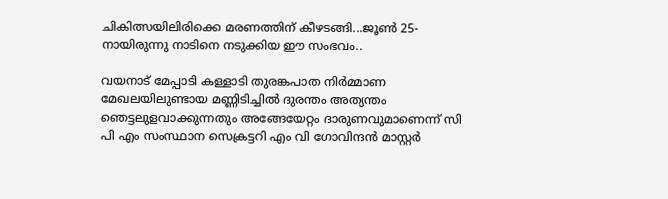ചികിത്സയിലിരിക്കെ മരണത്തിന് കീഴടങ്ങി...ജൂണ്‍ 25-നായിരുന്നു നാടിനെ നടുക്കിയ ഈ സംഭവം..

വയനാട് മേപ്പാടി കള്ളാടി തുരങ്കപാത നിർമ്മാണ മേഖലയിലുണ്ടായ മണ്ണിടിച്ചില്‍ ദുരന്തം അത്യന്തം ഞെട്ടലുളവാക്കുന്നതും അങ്ങേയേറ്റം ദാരുണവുമാണെന്ന് സി പി എം സംസ്ഥാന സെക്രട്ടറി എം വി ഗോവിന്ദൻ മാസ്റ്റർ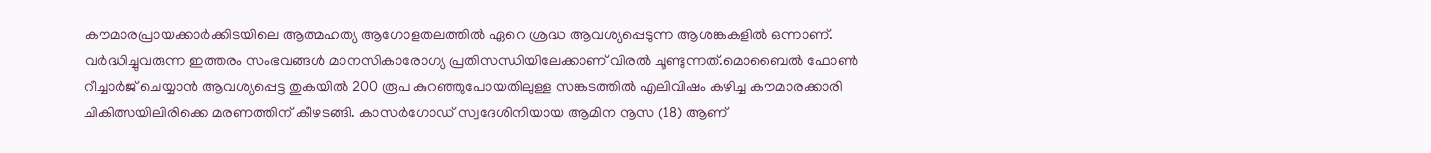കൗമാരപ്രായക്കാര്‍ക്കിടയിലെ ആത്മഹത്യ ആഗോളതലത്തില്‍ ഏറെ ശ്രദ്ധ ആവശ്യപ്പെടുന്ന ആശങ്കകളില്‍ ഒന്നാണ്. വര്‍ദ്ധിച്ചുവരുന്ന ഇത്തരം സംഭവങ്ങള്‍ മാനസികാരോഗ്യ പ്രതിസന്ധിയിലേക്കാണ് വിരല്‍ ചൂണ്ടുന്നത്.മൊബൈല്‍ ഫോണ്‍ റീച്ചാര്‍ജ് ചെയ്യാന്‍ ആവശ്യപ്പെട്ട തുകയില്‍ 200 രൂപ കുറഞ്ഞുപോയതിലുള്ള സങ്കടത്തില്‍ എലിവിഷം കഴിച്ച കൗമാരക്കാരി ചികിത്സയിലിരിക്കെ മരണത്തിന് കീഴടങ്ങി. കാസര്‍ഗോഡ് സ്വദേശിനിയായ ആമിന നൂസ (18) ആണ്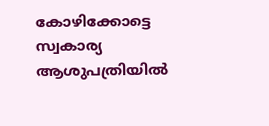കോഴിക്കോട്ടെ സ്വകാര്യ ആശുപത്രിയില്‍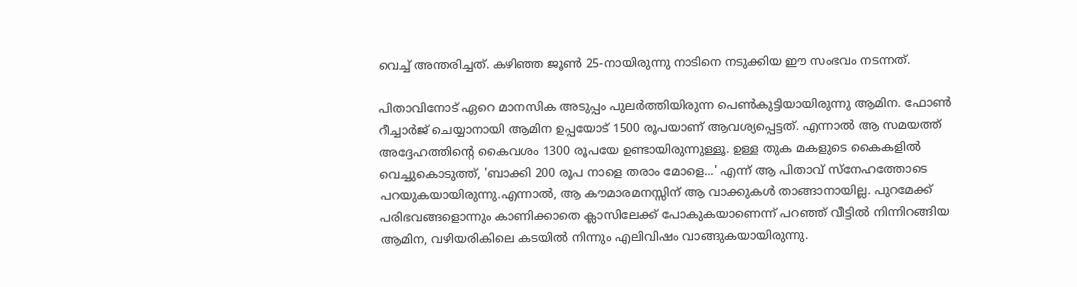വെച്ച്‌ അന്തരിച്ചത്. കഴിഞ്ഞ ജൂണ്‍ 25-നായിരുന്നു നാടിനെ നടുക്കിയ ഈ സംഭവം നടന്നത്.

പിതാവിനോട് ഏറെ മാനസിക അടുപ്പം പുലര്‍ത്തിയിരുന്ന പെണ്‍കുട്ടിയായിരുന്നു ആമിന. ഫോണ്‍ റീച്ചാര്‍ജ് ചെയ്യാനായി ആമിന ഉപ്പയോട് 1500 രൂപയാണ് ആവശ്യപ്പെട്ടത്. എന്നാല്‍ ആ സമയത്ത് അദ്ദേഹത്തിന്റെ കൈവശം 1300 രൂപയേ ഉണ്ടായിരുന്നുള്ളൂ. ഉള്ള തുക മകളുടെ കൈകളില്‍ വെച്ചുകൊടുത്ത്, 'ബാക്കി 200 രൂപ നാളെ തരാം മോളെ...' എന്ന് ആ പിതാവ് സ്‌നേഹത്തോടെ പറയുകയായിരുന്നു.എന്നാല്‍, ആ കൗമാരമനസ്സിന് ആ വാക്കുകള്‍ താങ്ങാനായില്ല. പുറമേക്ക് പരിഭവങ്ങളൊന്നും കാണിക്കാതെ ക്ലാസിലേക്ക് പോകുകയാണെന്ന് പറഞ്ഞ് വീട്ടില്‍ നിന്നിറങ്ങിയ ആമിന, വഴിയരികിലെ കടയില്‍ നിന്നും എലിവിഷം വാങ്ങുകയായിരുന്നു.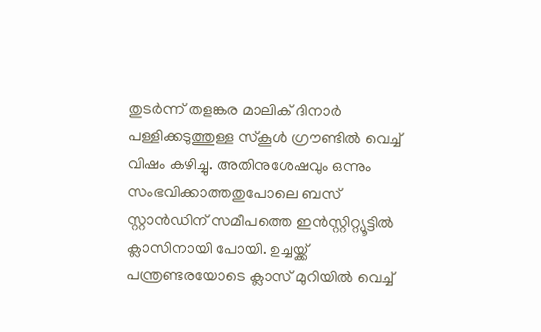തുടര്‍ന്ന് തളങ്കര മാലിക് ദിനാര്‍ പള്ളിക്കടുത്തുള്ള സ്‌കൂള്‍ ഗ്രൗണ്ടില്‍ വെച്ച്‌ വിഷം കഴിച്ചു. അതിനുശേഷവും ഒന്നും സംഭവിക്കാത്തതുപോലെ ബസ് സ്റ്റാന്‍ഡിന് സമീപത്തെ ഇന്‍സ്റ്റിറ്റ്യൂട്ടില്‍ ക്ലാസിനായി പോയി. ഉച്ചയ്ക്ക് പന്ത്രണ്ടരയോടെ ക്ലാസ് മുറിയില്‍ വെച്ച്‌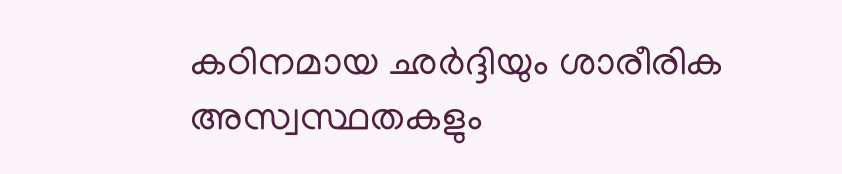കഠിനമായ ഛര്‍ദ്ദിയും ശാരീരിക അസ്വസ്ഥതകളും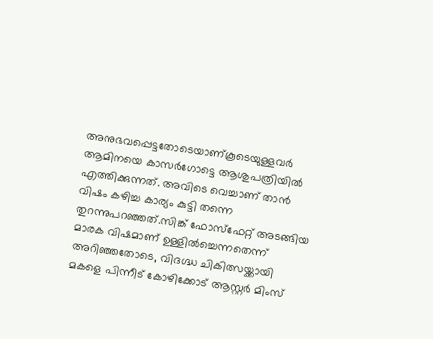അനുഭവപ്പെട്ടതോടെയാണ്കൂടെയുള്ളവര്‍ ആമിനയെ കാസര്‍ഗോട്ടെ ആശുപത്രിയില്‍ എത്തിക്കുന്നത്. അവിടെ വെച്ചാണ് താന്‍ വിഷം കഴിച്ച കാര്യം കുട്ടി തന്നെ തുറന്നുപറഞ്ഞത്.സിങ്ക് ഫോസ്‌ഫേറ്റ് അടങ്ങിയ മാരക വിഷമാണ് ഉള്ളില്‍ച്ചെന്നതെന്ന് അറിഞ്ഞതോടെ, വിദഗ്ദ്ധ ചികിത്സയ്ക്കായി മകളെ പിന്നീട് കോഴിക്കോട് ആസ്റ്റര്‍ മിംസ്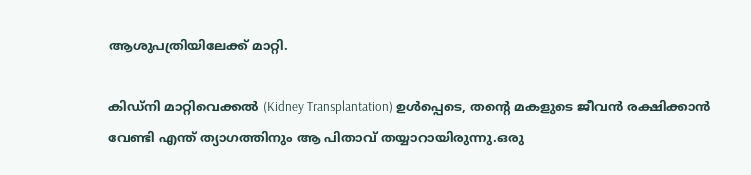ആശുപത്രിയിലേക്ക് മാറ്റി.

കിഡ്‌നി മാറ്റിവെക്കല്‍ (Kidney Transplantation) ഉള്‍പ്പെടെ, തന്റെ മകളുടെ ജീവന്‍ രക്ഷിക്കാന്‍ വേണ്ടി എന്ത് ത്യാഗത്തിനും ആ പിതാവ് തയ്യാറായിരുന്നു.ഒരു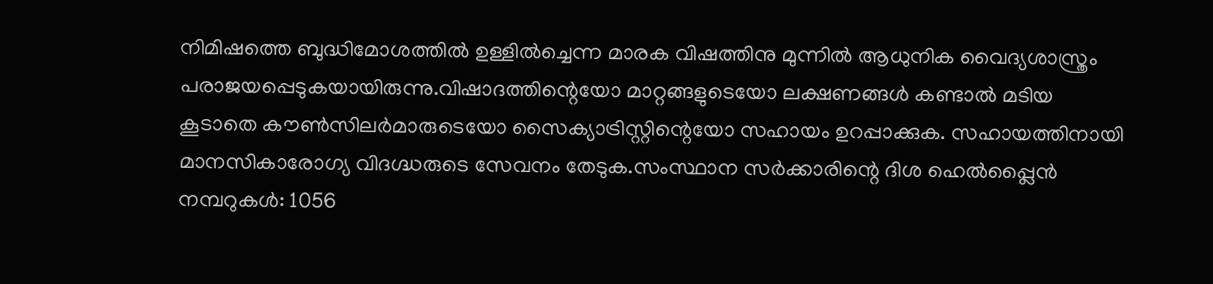നിമിഷത്തെ ബുദ്ധിമോശത്തില്‍ ഉള്ളില്‍ച്ചെന്ന മാരക വിഷത്തിനു മുന്നില്‍ ആധുനിക വൈദ്യശാസ്ത്രം പരാജയപ്പെടുകയായിരുന്നു.വിഷാദത്തിന്റെയോ മാറ്റങ്ങളുടെയോ ലക്ഷണങ്ങള്‍ കണ്ടാല്‍ മടിയ കൂടാതെ കൗണ്‍സിലർമാരുടെയോ സൈക്യാട്രിസ്റ്റിന്റെയോ സഹായം ഉറപ്പാക്കുക. സഹായത്തിനായി മാനസികാരോഗ്യ വിദഗ്ദ്ധരുടെ സേവനം തേടുക.സംസ്ഥാന സര്‍ക്കാരിന്റെ ദിശ ഹെല്‍പ്പ്ലൈന്‍ നമ്പറുകള്‍: 1056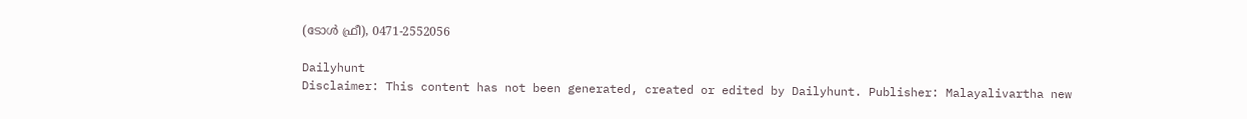(ടോള്‍ ഫ്രീ), 0471-2552056

Dailyhunt
Disclaimer: This content has not been generated, created or edited by Dailyhunt. Publisher: Malayalivartha new